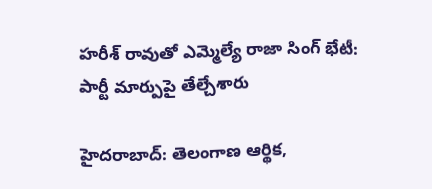హరీశ్ రావుతో ఎమ్మెల్యే రాజా సింగ్ భేటీ: పార్టీ మార్పుపై తేల్చేశారు

హైదరాబాద్: తెలంగాణ ఆర్థిక,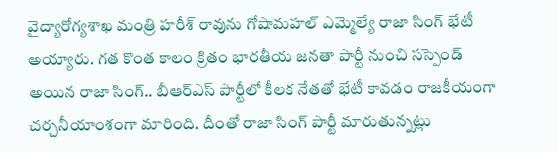వైద్యారోగ్యశాఖ మంత్రి హరీశ్ రావును గోషామహల్ ఎమ్మెల్యే రాజా సింగ్ భేటీ అయ్యారు. గత కొంత కాలం క్రితం భారతీయ జనతా పార్టీ నుంచి సస్పెండ్ అయిన రాజా సింగ్.. బీఆర్ఎస్ పార్టీలో కీలక నేతతో భేటీ కావడం రాజకీయంగా చర్చనీయాంశంగా మారింది. దీంతో రాజా సింగ్ పార్టీ మారుతున్నట్లు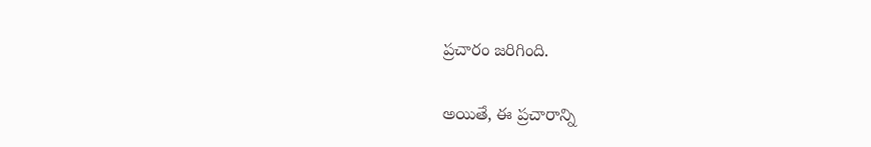ప్రచారం జరిగింది.

అయితే, ఈ ప్రచారాన్ని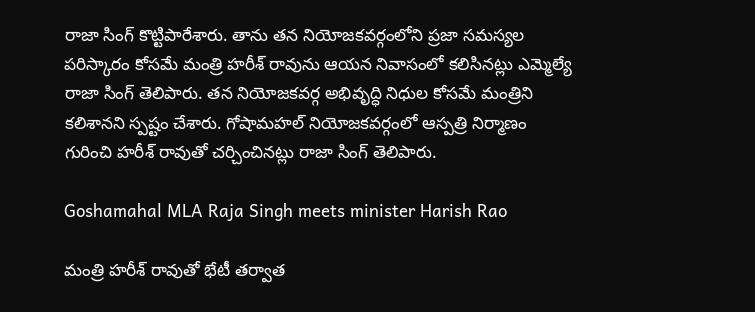రాజా సింగ్ కొట్టిపారేశారు. తాను తన నియోజకవర్గంలోని ప్రజా సమస్యల పరిస్కారం కోసమే మంత్రి హరీశ్ రావును ఆయన నివాసంలో కలిసినట్లు ఎమ్మెల్యే రాజా సింగ్ తెలిపారు. తన నియోజకవర్గ అభివృద్ధి నిధుల కోసమే మంత్రిని కలిశానని స్పష్టం చేశారు. గోషామహల్ నియోజకవర్గంలో ఆస్పత్రి నిర్మాణం గురించి హరీశ్ రావుతో చర్చించినట్లు రాజా సింగ్ తెలిపారు.

Goshamahal MLA Raja Singh meets minister Harish Rao

మంత్రి హరీశ్ రావుతో భేటీ తర్వాత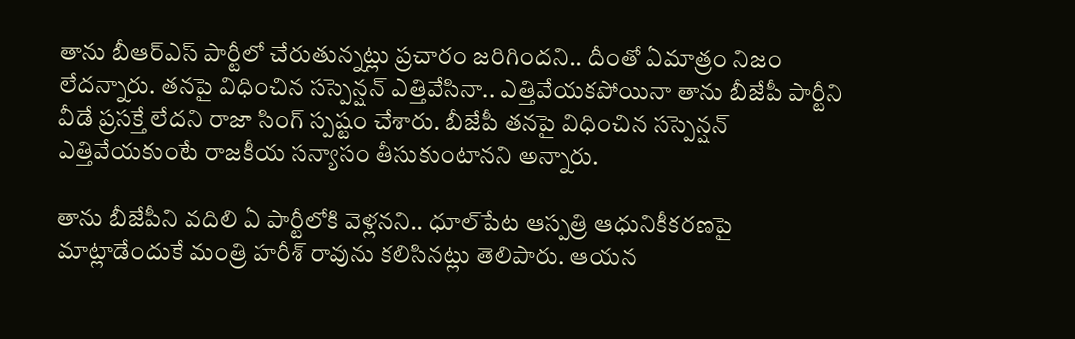తాను బీఆర్ఎస్ పార్టీలో చేరుతున్నట్లు ప్రచారం జరిగిందని.. దీంతో ఏమాత్రం నిజం లేదన్నారు. తనపై విధించిన సస్పెన్షన్ ఎత్తివేసినా.. ఎత్తివేయకపోయినా తాను బీజేపీ పార్టీని వీడే ప్రసక్తే లేదని రాజా సింగ్ స్పష్టం చేశారు. బీజేపీ తనపై విధించిన సస్పెన్షన్ ఎత్తివేయకుంటే రాజకీయ సన్యాసం తీసుకుంటానని అన్నారు.

తాను బీజేపీని వదిలి ఏ పార్టీలోకి వెళ్లనని.. ధూల్‌పేట ఆస్పత్రి ఆధునికీకరణపై మాట్లాడేందుకే మంత్రి హరీశ్ రావును కలిసినట్లు తెలిపారు. ఆయన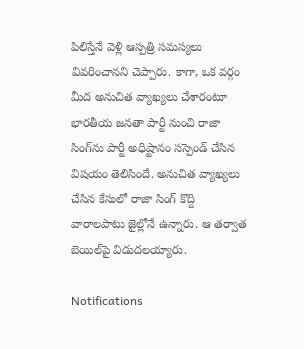పిలిస్తేనే వెళ్లి ఆస్పత్రి సమస్యలు వివరించానని చెప్పారు. కాగా, ఒక వర్గం మీద అనుచిత వ్యాఖ్యలు చేశారంటూ భారతీయ జనతా పార్టీ నుంచి రాజా సింగ్‌ను పార్టీ అధిష్టానం సస్పెండ్ చేసిన విషయం తెలిసిందే. అనుచిత వ్యాఖ్యలు చేసిన కేసులో రాజా సింగ్ కొద్ది వారాలపాటు జైల్లోనే ఉన్నారు. ఆ తర్వాత బెయిల్‌పై విడుదలయ్యారు.

Notifications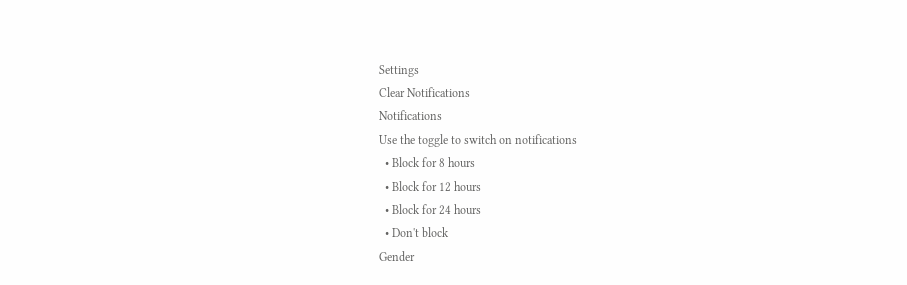Settings
Clear Notifications
Notifications
Use the toggle to switch on notifications
  • Block for 8 hours
  • Block for 12 hours
  • Block for 24 hours
  • Don't block
Gender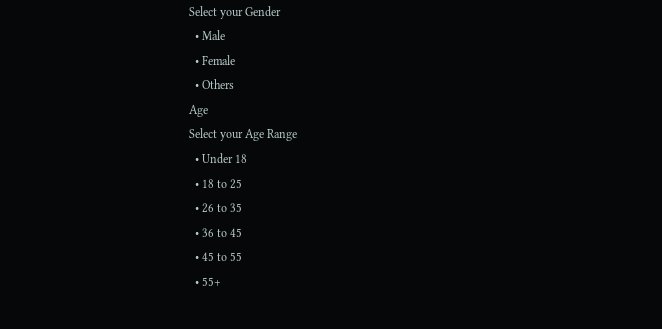Select your Gender
  • Male
  • Female
  • Others
Age
Select your Age Range
  • Under 18
  • 18 to 25
  • 26 to 35
  • 36 to 45
  • 45 to 55
  • 55+